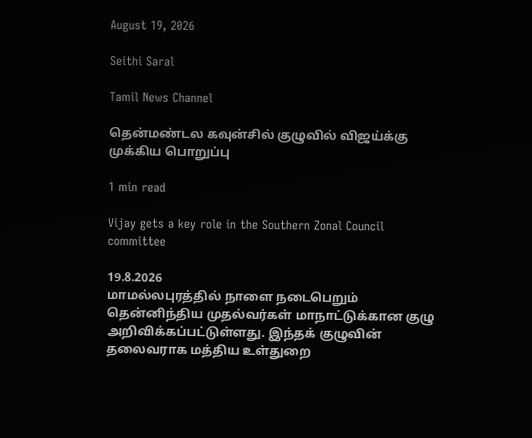August 19, 2026

Seithi Saral

Tamil News Channel

தென்மண்டல கவுன்சில் குழுவில் விஜய்க்கு முக்கிய பொறுப்பு

1 min read

Vijay gets a key role in the Southern Zonal Council committee

19.8.2026
மாமல்லபுரத்தில் நாளை நடைபெறும் தென்னிந்திய முதல்வர்கள் மாநாட்டுக்கான குழு அறிவிக்கப்பட்டுள்ளது. இந்தக் குழுவின் தலைவராக மத்திய உள்துறை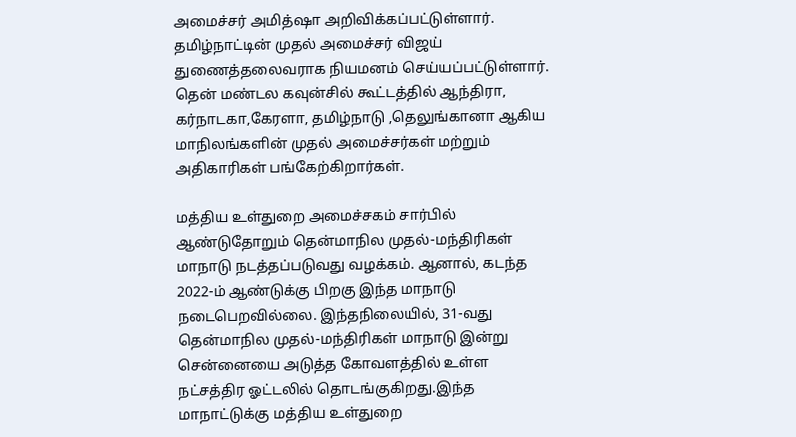அமைச்சர் அமித்ஷா அறிவிக்கப்பட்டுள்ளார். தமிழ்நாட்டின் முதல் அமைச்சர் விஜய் துணைத்தலைவராக நியமனம் செய்யப்பட்டுள்ளார். தென் மண்டல கவுன்சில் கூட்டத்தில் ஆந்திரா, கர்நாடகா,கேரளா, தமிழ்நாடு ,தெலுங்கானா ஆகிய மாநிலங்களின் முதல் அமைச்சர்கள் மற்றும் அதிகாரிகள் பங்கேற்கிறார்கள்.

மத்திய உள்துறை அமைச்சகம் சார்பில் ஆண்டுதோறும் தென்மாநில முதல்-மந்திரிகள் மாநாடு நடத்தப்படுவது வழக்கம். ஆனால், கடந்த 2022-ம் ஆண்டுக்கு பிறகு இந்த மாநாடு நடைபெறவில்லை. இந்தநிலையில், 31-வது தென்மாநில முதல்-மந்திரிகள் மாநாடு இன்று சென்னையை அடுத்த கோவளத்தில் உள்ள நட்சத்திர ஓட்டலில் தொடங்குகிறது.இந்த மாநாட்டுக்கு மத்திய உள்துறை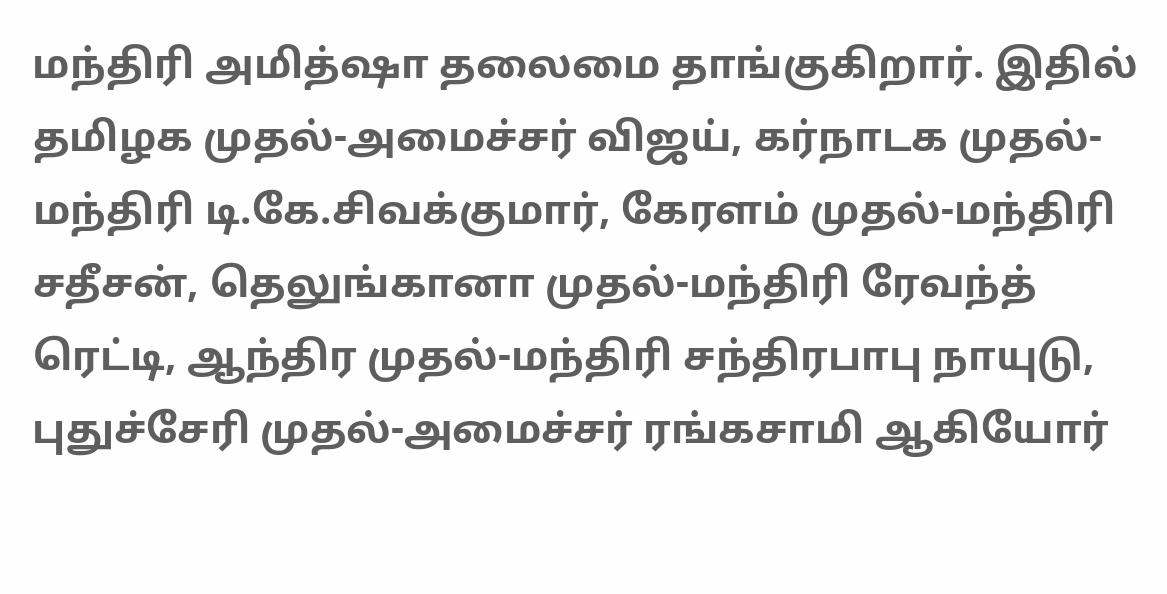மந்திரி அமித்ஷா தலைமை தாங்குகிறார். இதில் தமிழக முதல்-அமைச்சர் விஜய், கர்நாடக முதல்-மந்திரி டி.கே.சிவக்குமார், கேரளம் முதல்-மந்திரி சதீசன், தெலுங்கானா முதல்-மந்திரி ரேவந்த் ரெட்டி, ஆந்திர முதல்-மந்திரி சந்திரபாபு நாயுடு, புதுச்சேரி முதல்-அமைச்சர் ரங்கசாமி ஆகியோர்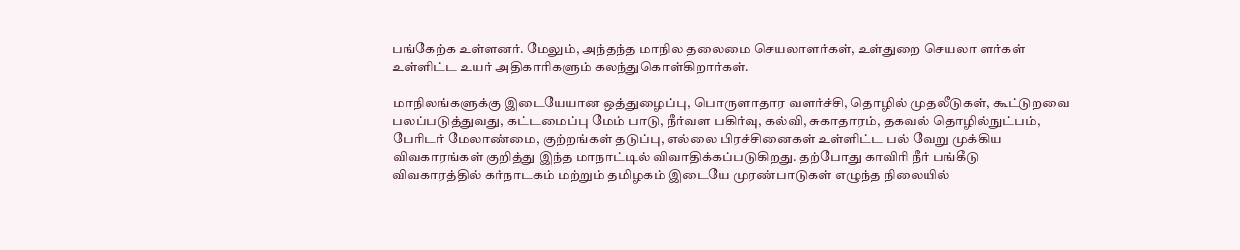பங்கேற்க உள்ளனர். மேலும், அந்தந்த மாநில தலைமை செயலாளர்கள், உள்துறை செயலா ளர்கள் உள்ளிட்ட உயர் அதிகாரிகளும் கலந்துகொள்கிறார்கள்.

மாநிலங்களுக்கு இடையேயான ஒத்துழைப்பு, பொருளாதார வளர்ச்சி, தொழில் முதலீடுகள், கூட்டுறவை பலப்படுத்துவது, கட்டமைப்பு மேம் பாடு, நீர்வள பகிர்வு, கல்வி, சுகாதாரம், தகவல் தொழில்நுட்பம், பேரிடர் மேலாண்மை, குற்றங்கள் தடுப்பு, எல்லை பிரச்சினைகள் உள்ளிட்ட பல் வேறு முக்கிய விவகாரங்கள் குறித்து இந்த மாநாட்டில் விவாதிக்கப்படுகிறது. தற்போது காவிரி நீர் பங்கீடு விவகாரத்தில் கர்நாடகம் மற்றும் தமிழகம் இடையே முரண்பாடுகள் எழுந்த நிலையில்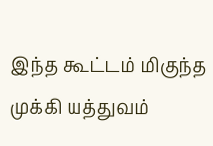இந்த கூட்டம் மிகுந்த முக்கி யத்துவம்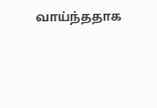வாய்ந்ததாக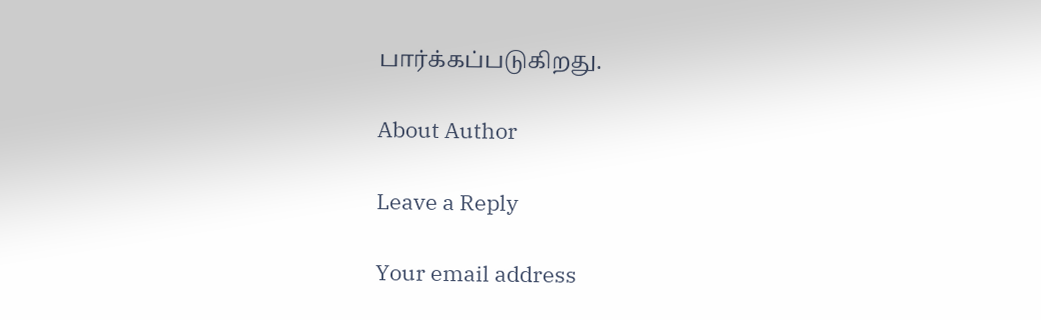பார்க்கப்படுகிறது.

About Author

Leave a Reply

Your email address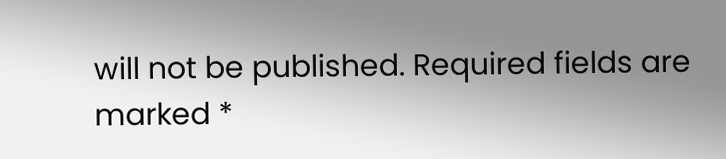will not be published. Required fields are marked *